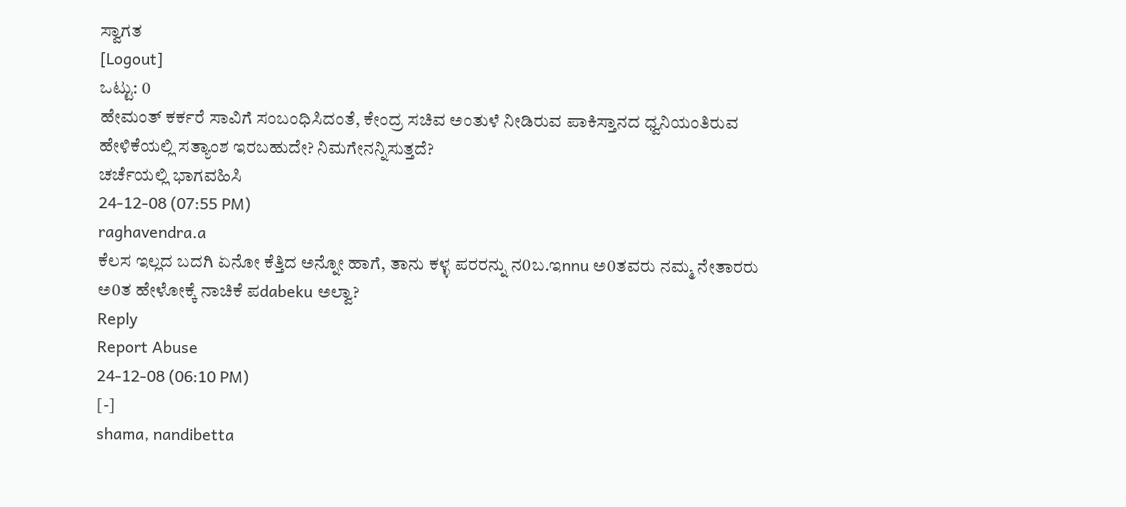ಸ್ವಾಗತ
[Logout]
ಒಟ್ಟು: 0
ಹೇಮಂತ್ ಕರ್ಕರೆ ಸಾವಿಗೆ ಸಂಬಂಧಿಸಿದಂತೆ, ಕೇಂದ್ರ ಸಚಿವ ಅಂತುಳೆ ನೀಡಿರುವ ಪಾಕಿಸ್ತಾನದ ಧ್ವನಿಯಂತಿರುವ ಹೇಳಿಕೆಯಲ್ಲಿ ಸತ್ಯಾಂಶ ಇರಬಹುದೇ? ನಿಮಗೇನನ್ನಿಸುತ್ತದೆ?
ಚರ್ಚೆಯಲ್ಲಿ ಭಾಗವಹಿಸಿ
24-12-08 (07:55 PM)
raghavendra.a
ಕೆಲಸ ಇಲ್ಲದ ಬದಗಿ ಏನೋ ಕೆತ್ತಿದ ಅನ್ನೋ ಹಾಗೆ, ತಾನು ಕಳ್ಳ ಪರರನ್ನು ನ0ಬ.ಇnnu ಅ0ತವರು ನಮ್ಮ ನೇತಾರರು ಅ0ತ ಹೇಳೋಕ್ಕೆ ನಾಚಿಕೆ ಪdabeku ಅಲ್ವಾ?
Reply
Report Abuse
24-12-08 (06:10 PM)
[-]
shama, nandibetta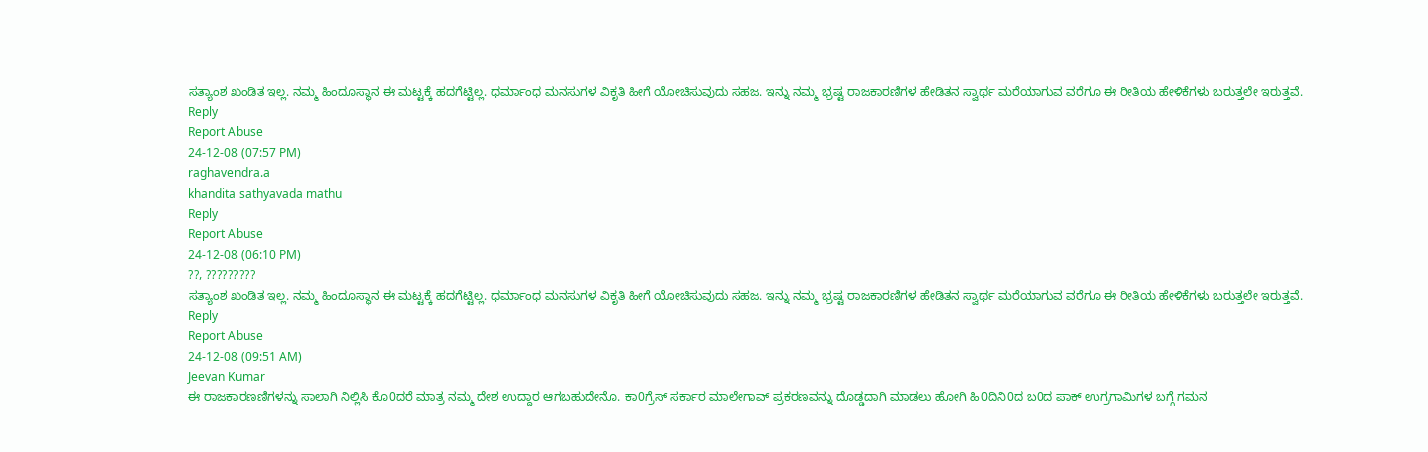ಸತ್ಯಾಂಶ ಖಂಡಿತ ಇಲ್ಲ. ನಮ್ಮ ಹಿಂದೂಸ್ಥಾನ ಈ ಮಟ್ಟಕ್ಕೆ ಹದಗೆಟ್ಟಿಲ್ಲ. ಧರ್ಮಾಂಧ ಮನಸುಗಳ ವಿಕೃತಿ ಹೀಗೆ ಯೋಚಿಸುವುದು ಸಹಜ. ಇನ್ನು ನಮ್ಮ ಭ್ರಷ್ಟ ರಾಜಕಾರಣಿಗಳ ಹೇಡಿತನ ಸ್ವಾರ್ಥ ಮರೆಯಾಗುವ ವರೆಗೂ ಈ ರೀತಿಯ ಹೇಳಿಕೆಗಳು ಬರುತ್ತಲೇ ಇರುತ್ತವೆ.
Reply
Report Abuse
24-12-08 (07:57 PM)
raghavendra.a
khandita sathyavada mathu
Reply
Report Abuse
24-12-08 (06:10 PM)
??, ?????????
ಸತ್ಯಾಂಶ ಖಂಡಿತ ಇಲ್ಲ. ನಮ್ಮ ಹಿಂದೂಸ್ಥಾನ ಈ ಮಟ್ಟಕ್ಕೆ ಹದಗೆಟ್ಟಿಲ್ಲ. ಧರ್ಮಾಂಧ ಮನಸುಗಳ ವಿಕೃತಿ ಹೀಗೆ ಯೋಚಿಸುವುದು ಸಹಜ. ಇನ್ನು ನಮ್ಮ ಭ್ರಷ್ಟ ರಾಜಕಾರಣಿಗಳ ಹೇಡಿತನ ಸ್ವಾರ್ಥ ಮರೆಯಾಗುವ ವರೆಗೂ ಈ ರೀತಿಯ ಹೇಳಿಕೆಗಳು ಬರುತ್ತಲೇ ಇರುತ್ತವೆ.
Reply
Report Abuse
24-12-08 (09:51 AM)
Jeevan Kumar
ಈ ರಾಜಕಾರಣಣಿಗಳನ್ನು ಸಾಲಾಗಿ ನಿಲ್ಲಿಸಿ ಕೊ0ದರೆ ಮಾತ್ರ ನಮ್ಮ ದೇಶ ಉದ್ದಾರ ಆಗಬಹುದೇನೊ. ಕಾ0ಗ್ರೆಸ್ ಸರ್ಕಾರ ಮಾಲೇಗಾವ್ ಪ್ರಕರಣವನ್ನು ದೊಡ್ಡದಾಗಿ ಮಾಡಲು ಹೋಗಿ ಹಿ0ದಿನಿ0ದ ಬ0ದ ಪಾಕ್ ಉಗ್ರಗಾಮಿಗಳ ಬಗ್ಗೆ ಗಮನ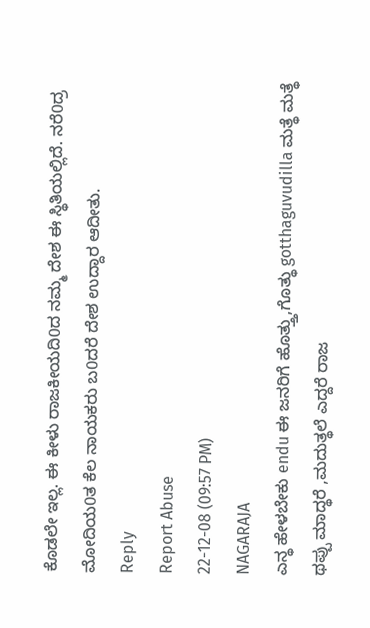ಕೊಡಲೇ ಇಲ್ಲ. ಈ ಕೀಳು ರಾಜಕೀಯದಿ0ದ ನಮ್ಮ ದೇಶ ಈ ಸ್ಥಿತಿಯಲ್ಲಿದೆ. ನರೆ0ದ್ರ ಮೋದಿಯ0ತ ಕೆಲ ನಾಯಕರು ಬ0ದರೆ ದೇಶ ಉದ್ದಾರ ಆದೀತು.
Reply
Report Abuse
22-12-08 (09:57 PM)
NAGARAJA
ಎನ್ಥ ಹೇಳಬೇಕು endu ಈ ಜನರಿಗೆ ಹೊತ್ತ್ತು,ಗೊತ್ಥು gotthaguvudilla ಮತ್ಥೆ ಮತ್ಥೆ ಥಪ್ಪು ಮಾದ್ಥರೆ ,ಮದುತ್ಥಲೆ ಎದ್ದರೆ ರಾಜ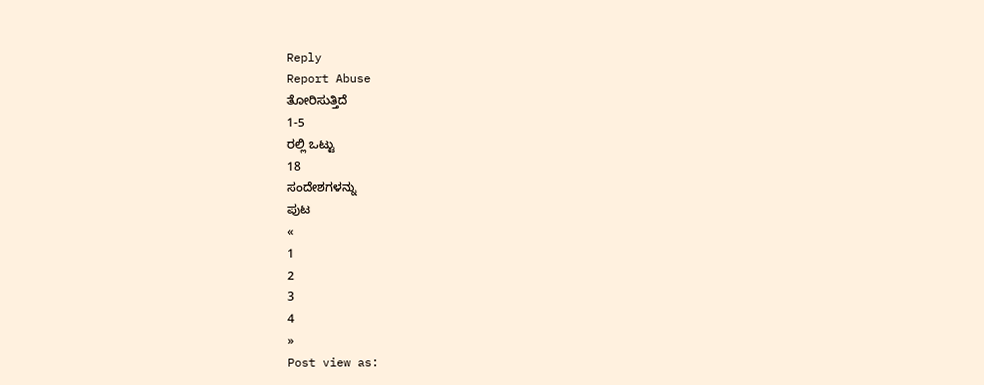Reply
Report Abuse
ತೋರಿಸುತ್ತಿದೆ
1-5
ರಲ್ಲಿ ಒಟ್ಟು
18
ಸಂದೇಶಗಳನ್ನು
ಪುಟ
«
1
2
3
4
»
Post view as: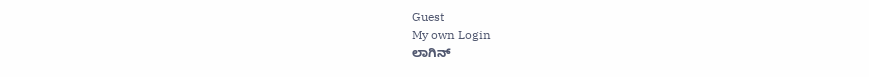Guest
My own Login
ಲಾಗಿನ್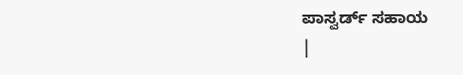ಪಾಸ್ವರ್ಡ್ ಸಹಾಯ
|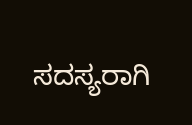ಸದಸ್ಯರಾಗಿ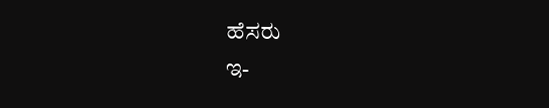ಹೆಸರು
ಇ-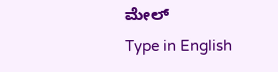ಮೇಲ್
Type in English